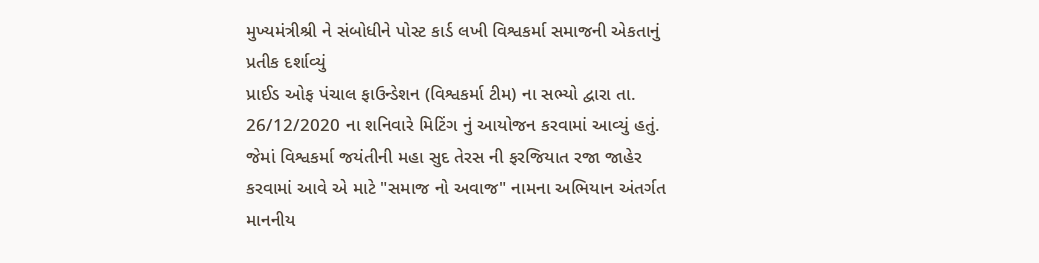મુખ્યમંત્રીશ્રી ને સંબોધીને પોસ્ટ કાર્ડ લખી વિશ્વકર્મા સમાજની એકતાનું પ્રતીક દર્શાવ્યું
પ્રાઈડ ઓફ પંચાલ ફાઉન્ડેશન (વિશ્વકર્મા ટીમ) ના સભ્યો દ્વારા તા. 26/12/2020 ના શનિવારે મિટિંગ નું આયોજન કરવામાં આવ્યું હતું. જેમાં વિશ્વકર્મા જયંતીની મહા સુદ તેરસ ની ફરજિયાત રજા જાહેર કરવામાં આવે એ માટે "સમાજ નો અવાજ" નામના અભિયાન અંતર્ગત માનનીય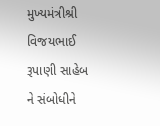મુખ્યમંત્રીશ્રી વિજયભાઈ રૂપાણી સાહેબ ને સંબોધીને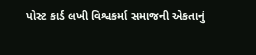પોસ્ટ કાર્ડ લખી વિશ્વકર્મા સમાજની એકતાનું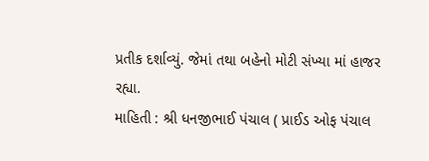પ્રતીક દર્શાવ્યું. જેમાં તથા બહેનો મોટી સંખ્યા માં હાજર રહ્યા.
માહિતી : શ્રી ધનજીભાઈ પંચાલ ( પ્રાઈડ ઓફ પંચાલ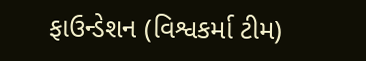ફાઉન્ડેશન (વિશ્વકર્મા ટીમ)